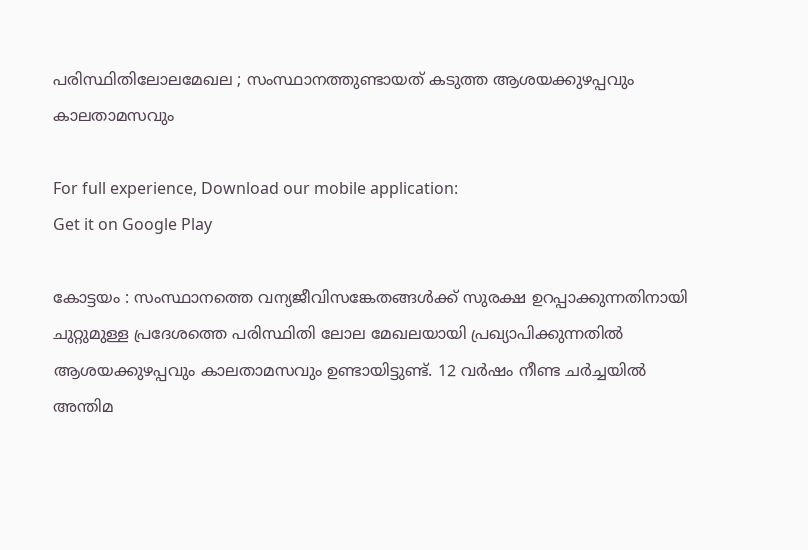പരിസ്ഥിതിലോലമേഖല ; സംസ്ഥാനത്തുണ്ടായത് കടുത്ത ആശയക്കുഴപ്പവും കാലതാമസവും

For full experience, Download our mobile application:
Get it on Google Play

കോട്ടയം : സംസ്ഥാനത്തെ വന്യജീവിസങ്കേതങ്ങള്‍ക്ക് സുരക്ഷ ഉറപ്പാക്കുന്നതിനായി ചുറ്റുമുള്ള പ്രദേശത്തെ പരിസ്ഥിതി ലോല മേഖലയായി പ്രഖ്യാപിക്കുന്നതിൽ ആശയക്കുഴപ്പവും കാലതാമസവും ഉണ്ടായിട്ടുണ്ട്. 12 വർഷം നീണ്ട ചർച്ചയിൽ അന്തിമ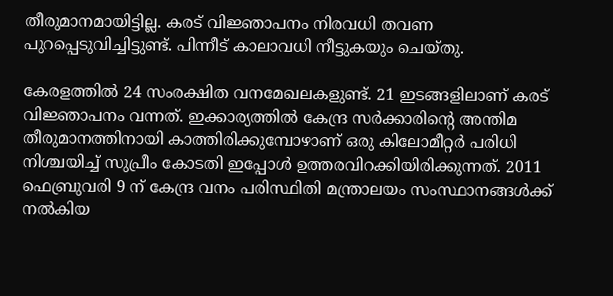തീരുമാനമായിട്ടില്ല. കരട് വിജ്ഞാപനം നിരവധി തവണ പുറപ്പെടുവിച്ചിട്ടുണ്ട്. പിന്നീട് കാലാവധി നീട്ടുകയും ചെയ്തു.

കേരളത്തിൽ 24 സംരക്ഷിത വനമേഖലകളുണ്ട്. 21 ഇടങ്ങളിലാണ് കരട് വിജ്ഞാപനം വന്നത്. ഇക്കാര്യത്തിൽ കേന്ദ്ര സർക്കാരിന്റെ അന്തിമ തീരുമാനത്തിനായി കാത്തിരിക്കുമ്പോഴാണ് ഒരു കിലോമീറ്റർ പരിധി നിശ്ചയിച്ച് സുപ്രീം കോടതി ഇപ്പോൾ ഉത്തരവിറക്കിയിരിക്കുന്നത്. 2011 ഫെബ്രുവരി 9 ന് കേന്ദ്ര വനം പരിസ്ഥിതി മന്ത്രാലയം സംസ്ഥാനങ്ങൾക്ക് നൽകിയ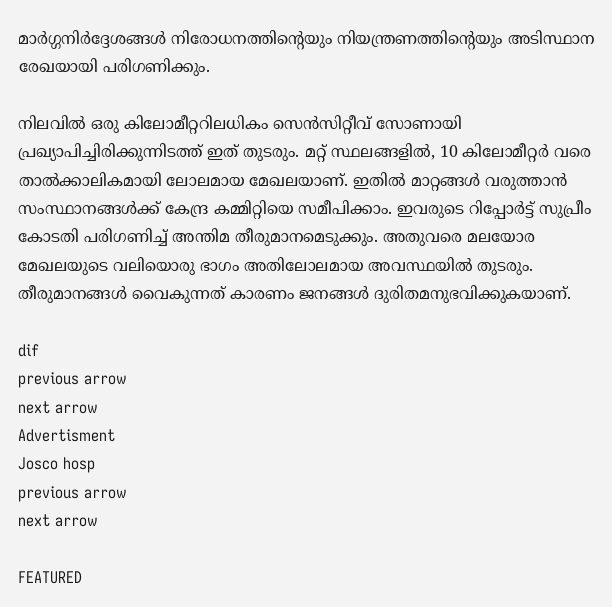മാർഗ്ഗനിർദ്ദേശങ്ങൾ നിരോധനത്തിന്റെയും നിയന്ത്രണത്തിന്റെയും അടിസ്ഥാന രേഖയായി പരിഗണിക്കും.

നിലവിൽ ഒരു കിലോമീറ്ററിലധികം സെൻസിറ്റീവ് സോണായി പ്രഖ്യാപിച്ചിരിക്കുന്നിടത്ത് ഇത് തുടരും. മറ്റ് സ്ഥലങ്ങളിൽ, 10 കിലോമീറ്റർ വരെ താൽക്കാലികമായി ലോലമായ മേഖലയാണ്. ഇതിൽ മാറ്റങ്ങൾ വരുത്താൻ സംസ്ഥാനങ്ങൾക്ക് കേന്ദ്ര കമ്മിറ്റിയെ സമീപിക്കാം. ഇവരുടെ റിപ്പോർട്ട് സുപ്രീം കോടതി പരിഗണിച്ച് അന്തിമ തീരുമാനമെടുക്കും. അതുവരെ മലയോര മേഖലയുടെ വലിയൊരു ഭാഗം അതിലോലമായ അവസ്ഥയിൽ തുടരും. തീരുമാനങ്ങൾ വൈകുന്നത് കാരണം ജനങ്ങൾ ദുരിതമനുഭവിക്കുകയാണ്.

dif
previous arrow
next arrow
Advertisment
Josco hosp
previous arrow
next arrow

FEATURED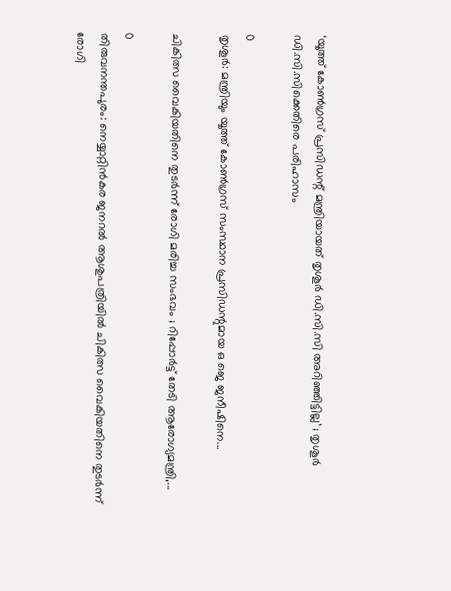‘യൂത്ത് കോൺഗ്രസ് പ്രസിഡന്റ് മന്ത്രിയായത് തൃശൂർ ഡി.സി.സി അറിഞ്ഞിട്ടില്ല’ ; തൃശൂർ ഡി.സി.സിക്കെതിരെ പരിഹാസം

0
തൃശൂര്‍: മന്ത്രിയും യൂത്ത് കോണ്‍ഗ്രസ് സംസ്ഥാന പ്രസിഡന്റുമായ ഒ ജെ ജനീഷിനെ...

ചികിത്സ വൈകിയതിനെ തുടർന്ന് രോഗി മരിച്ച സംഭവം ; റിപ്പോർട്ട് തേടി ആരോഗ്യമന്ത്രി,...

0
തിരുവനന്തപുരം: നെയ്യാറ്റിൻകര ജനറല്‍ ആശുപത്രിയില്‍ ചികിത്സ വൈകിയതിനെ തുടര്‍ന്ന് രോഗി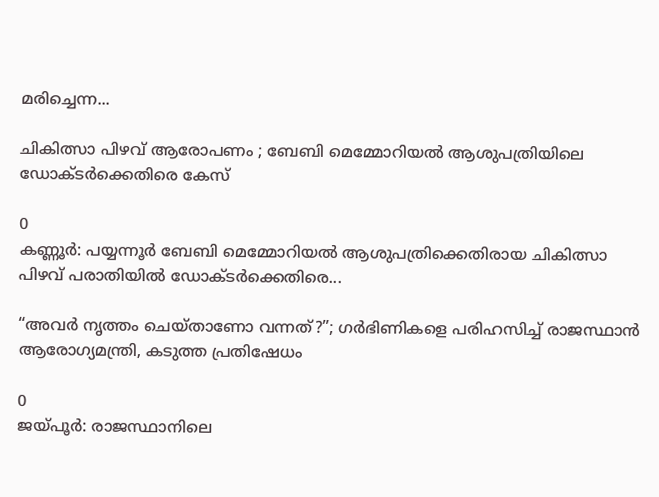മരിച്ചെന്ന...

ചികിത്സാ പിഴവ് ആരോപണം ; ബേബി മെമ്മോറിയൽ ആശുപത്രിയിലെ ഡോക്ടർക്കെതിരെ കേസ്

0
കണ്ണൂര്‍: പയ്യന്നൂര്‍ ബേബി മെമ്മോറിയല്‍ ആശുപത്രിക്കെതിരായ ചികിത്സാ പിഴവ് പരാതിയില്‍ ഡോക്ടര്‍ക്കെതിരെ...

“അവർ നൃത്തം ചെയ്താണോ വന്നത്?”; ഗർഭിണികളെ പരിഹസിച്ച് രാജസ്ഥാൻ ആരോഗ്യമന്ത്രി, കടുത്ത പ്രതിഷേധം

0
ജയ്പൂർ: രാജസ്ഥാനിലെ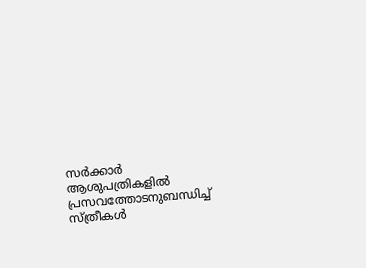സർക്കാർ ആശുപത്രികളിൽ പ്രസവത്തോടനുബന്ധിച്ച് സ്ത്രീകൾ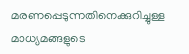മരണപ്പെടുന്നതിനെക്കുറിച്ചുള്ള മാധ്യമങ്ങളുടെ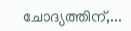ചോദ്യത്തിന്,...